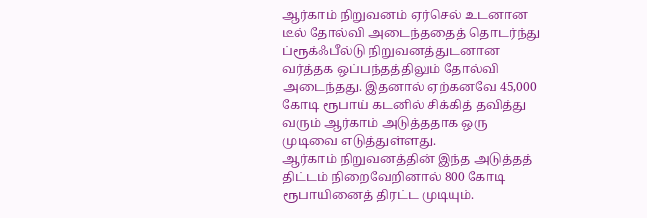ஆர்காம் நிறுவனம் ஏர்செல் உடனான டீல் தோல்வி அடைந்ததைத் தொடர்ந்து ப்ரூக்ஃபீல்டு நிறுவனத்துடனான வர்த்தக ஒப்பந்தத்திலும் தோல்வி அடைந்தது. இதனால் ஏற்கனவே 45,000 கோடி ரூபாய் கடனில் சிக்கித் தவித்து வரும் ஆர்காம் அடுத்ததாக ஒரு முடிவை எடுத்துள்ளது.
ஆர்காம் நிறுவனத்தின் இந்த அடுத்தத் திட்டம் நிறைவேறினால் 800 கோடி ரூபாயினைத் திரட்ட முடியும்.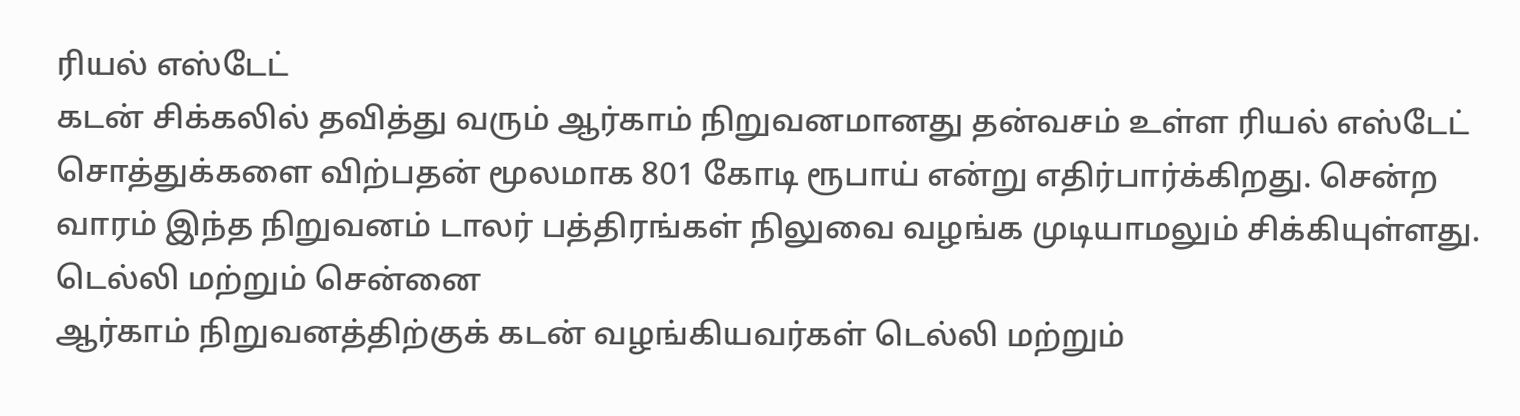ரியல் எஸ்டேட்
கடன் சிக்கலில் தவித்து வரும் ஆர்காம் நிறுவனமானது தன்வசம் உள்ள ரியல் எஸ்டேட் சொத்துக்களை விற்பதன் மூலமாக 801 கோடி ரூபாய் என்று எதிர்பார்க்கிறது. சென்ற வாரம் இந்த நிறுவனம் டாலர் பத்திரங்கள் நிலுவை வழங்க முடியாமலும் சிக்கியுள்ளது.
டெல்லி மற்றும் சென்னை
ஆர்காம் நிறுவனத்திற்குக் கடன் வழங்கியவர்கள் டெல்லி மற்றும்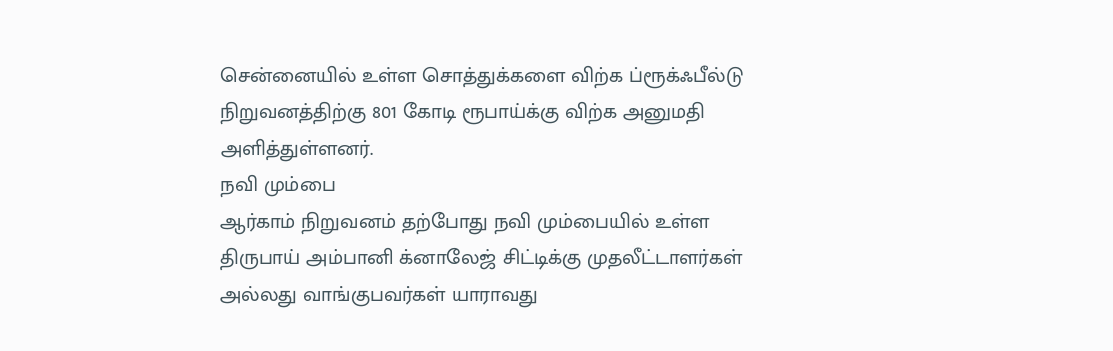சென்னையில் உள்ள சொத்துக்களை விற்க ப்ரூக்ஃபீல்டு நிறுவனத்திற்கு 801 கோடி ரூபாய்க்கு விற்க அனுமதி அளித்துள்ளனர்.
நவி மும்பை
ஆர்காம் நிறுவனம் தற்போது நவி மும்பையில் உள்ள திருபாய் அம்பானி க்னாலேஜ் சிட்டிக்கு முதலீட்டாளர்கள் அல்லது வாங்குபவர்கள் யாராவது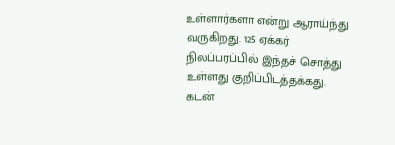உள்ளார்களா என்று ஆராய்ந்து வருகிறது. 125 ஏக்கர் நிலப்பரப்பில் இந்தச் சொத்து உள்ளது குறிப்பிடத்தக்கது.
கடன்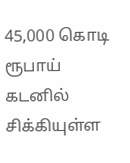45,000 கொடி ரூபாய் கடனில் சிக்கியுள்ள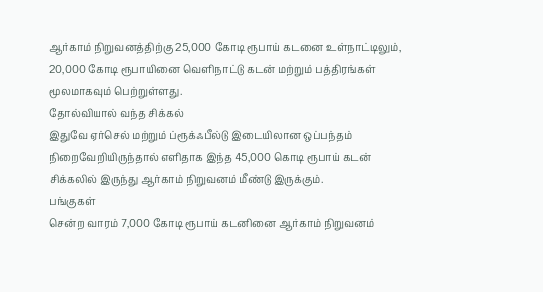ஆர்காம் நிறுவனத்திற்கு 25,000 கோடி ரூபாய் கடனை உள்நாட்டிலும், 20,000 கோடி ரூபாயினை வெளிநாட்டு கடன் மற்றும் பத்திரங்கள் மூலமாகவும் பெற்றுள்ளது.
தோல்வியால் வந்த சிக்கல்
இதுவே ஏர்செல் மற்றும் ப்ரூக்ஃபீல்டு இடையிலான ஒப்பந்தம் நிறைவேறியிருந்தால் எளிதாக இந்த 45,000 கொடி ரூபாய் கடன் சிக்கலில் இருந்து ஆர்காம் நிறுவனம் மீண்டு இருக்கும்.
பங்குகள்
சென்ற வாரம் 7,000 கோடி ரூபாய் கடனினை ஆர்காம் நிறுவனம்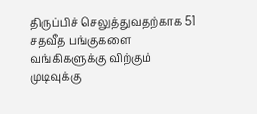திருப்பிச் செலுத்துவதற்காக 51 சதவீத பங்குகளை வங்கிகளுக்கு விற்கும் முடிவுக்கு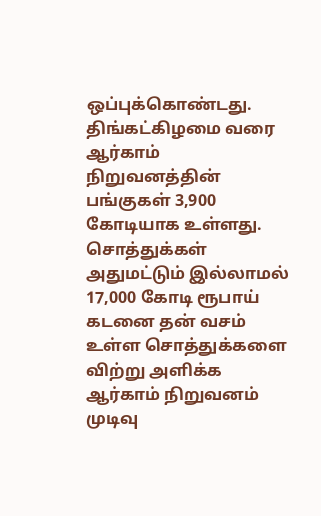ஒப்புக்கொண்டது. திங்கட்கிழமை வரை ஆர்காம் நிறுவனத்தின் பங்குகள் 3,900 கோடியாக உள்ளது.
சொத்துக்கள்
அதுமட்டும் இல்லாமல் 17,000 கோடி ரூபாய் கடனை தன் வசம் உள்ள சொத்துக்களை விற்று அளிக்க ஆர்காம் நிறுவனம் முடிவு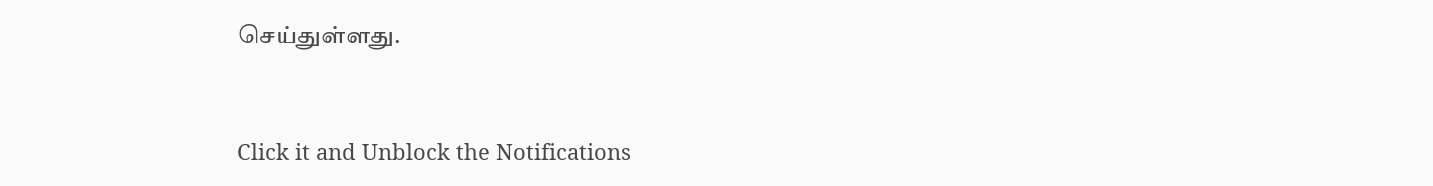செய்துள்ளது.


Click it and Unblock the Notifications